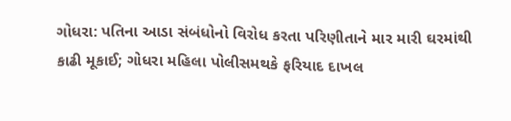ગોધરા: પતિના આડા સંબંધોનો વિરોધ કરતા પરિણીતાને માર મારી ઘરમાંથી કાઢી મૂકાઈ; ગોધરા મહિલા પોલીસમથકે ફરિયાદ દાખલ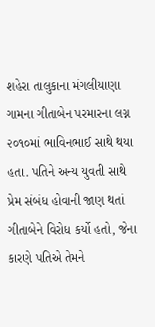શહેરા તાલુકાના મંગલીયાણા ગામના ગીતાબેન પરમારના લગ્ન ૨૦૧૦માં ભાવિનભાઈ સાથે થયા હતા. પતિને અન્ય યુવતી સાથે પ્રેમ સંબંધ હોવાની જાણ થતાં ગીતાબેને વિરોધ કર્યો હતો, જેના કારણે પતિએ તેમને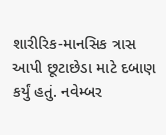શારીરિક-માનસિક ત્રાસ આપી છૂટાછેડા માટે દબાણ કર્યું હતું. નવેમ્બર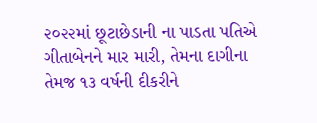૨૦૨૨માં છૂટાછેડાની ના પાડતા પતિએ ગીતાબેનને માર મારી, તેમના દાગીના તેમજ ૧૩ વર્ષની દીકરીને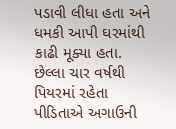પડાવી લીધા હતા અને ધમકી આપી ઘરમાંથી કાઢી મૂક્યા હતા. છેલ્લા ચાર વર્ષથી પિયરમાં રહેતા પીડિતાએ અગાઉની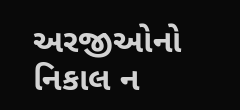અરજીઓનો નિકાલ ન